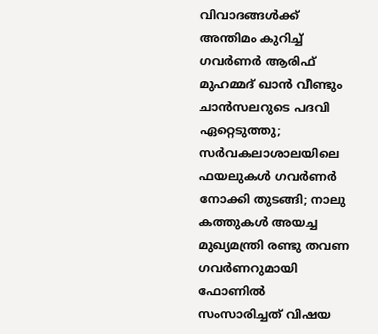വിവാദങ്ങൾക്ക് അന്തിമം കുറിച്ച് ഗവർണർ ആരിഫ് മുഹമ്മദ് ഖാൻ വീണ്ടും ചാൻസലറുടെ പദവി ഏറ്റെടുത്തു; സർവകലാശാലയിലെ ഫയലുകൾ ഗവർണർ നോക്കി തുടങ്ങി; നാലു കത്തുകൾ അയച്ച മുഖ്യമന്ത്രി രണ്ടു തവണ ഗവർണറുമായി ഫോണിൽ സംസാരിച്ചത് വിഷയ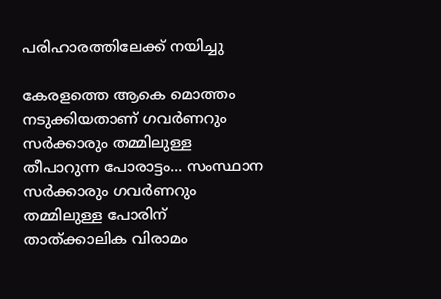പരിഹാരത്തിലേക്ക് നയിച്ചു

കേരളത്തെ ആകെ മൊത്തം നടുക്കിയതാണ് ഗവർണറും സർക്കാരും തമ്മിലുള്ള തീപാറുന്ന പോരാട്ടം... സംസ്ഥാന സർക്കാരും ഗവർണറും തമ്മിലുള്ള പോരിന് താത്ക്കാലിക വിരാമം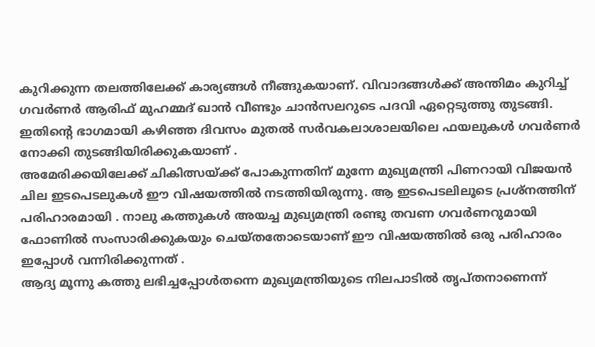കുറിക്കുന്ന തലത്തിലേക്ക് കാര്യങ്ങൾ നീങ്ങുകയാണ്. വിവാദങ്ങൾക്ക് അന്തിമം കുറിച്ച് ഗവർണർ ആരിഫ് മുഹമ്മദ് ഖാൻ വീണ്ടും ചാൻസലറുടെ പദവി ഏറ്റെടുത്തു തുടങ്ങി. ഇതിന്റെ ഭാഗമായി കഴിഞ്ഞ ദിവസം മുതൽ സർവകലാശാലയിലെ ഫയലുകൾ ഗവർണർ നോക്കി തുടങ്ങിയിരിക്കുകയാണ് .
അമേരിക്കയിലേക്ക് ചികിത്സയ്ക്ക് പോകുന്നതിന് മുന്നേ മുഖ്യമന്ത്രി പിണറായി വിജയൻ ചില ഇടപെടലുകൾ ഈ വിഷയത്തിൽ നടത്തിയിരുന്നു. ആ ഇടപെടലിലൂടെ പ്രശ്നത്തിന് പരിഹാരമായി . നാലു കത്തുകൾ അയച്ച മുഖ്യമന്ത്രി രണ്ടു തവണ ഗവർണറുമായി ഫോണിൽ സംസാരിക്കുകയും ചെയ്തതോടെയാണ് ഈ വിഷയത്തിൽ ഒരു പരിഹാരം ഇപ്പോൾ വന്നിരിക്കുന്നത് .
ആദ്യ മൂന്നു കത്തു ലഭിച്ചപ്പോൾതന്നെ മുഖ്യമന്ത്രിയുടെ നിലപാടിൽ തൃപ്തനാണെന്ന്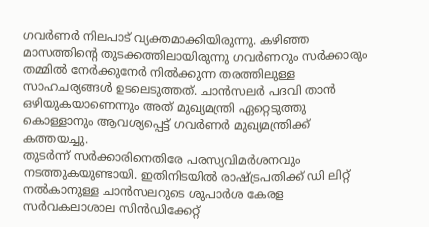ഗവർണർ നിലപാട് വ്യക്തമാക്കിയിരുന്നു. കഴിഞ്ഞ മാസത്തിന്റെ തുടക്കത്തിലായിരുന്നു ഗവർണറും സർക്കാരും തമ്മിൽ നേർക്കുനേർ നിൽക്കുന്ന തരത്തിലുള്ള സാഹചര്യങ്ങൾ ഉടലെടുത്തത്. ചാൻസലർ പദവി താൻ ഒഴിയുകയാണെന്നും അത് മുഖ്യമന്ത്രി ഏറ്റെടുത്തു കൊള്ളാനും ആവശ്യപ്പെട്ട് ഗവർണർ മുഖ്യമന്ത്രിക്ക് കത്തയച്ചു.
തുടർന്ന് സർക്കാരിനെതിരേ പരസ്യവിമർശനവും നടത്തുകയുണ്ടായി. ഇതിനിടയിൽ രാഷ്ട്രപതിക്ക് ഡി ലിറ്റ് നൽകാനുള്ള ചാൻസലറുടെ ശുപാർശ കേരള സർവകലാശാല സിൻഡിക്കേറ്റ്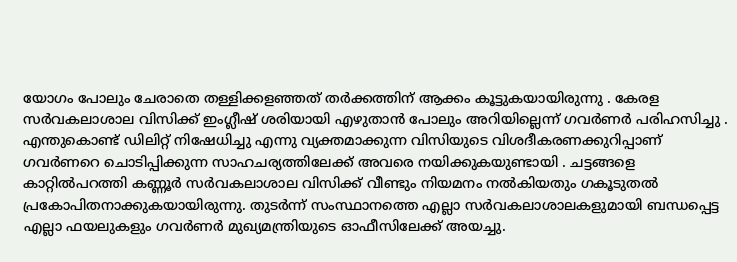യോഗം പോലും ചേരാതെ തള്ളിക്കളഞ്ഞത് തർക്കത്തിന് ആക്കം കൂട്ടുകയായിരുന്നു . കേരള സർവകലാശാല വിസിക്ക് ഇംഗ്ലീഷ് ശരിയായി എഴുതാൻ പോലും അറിയില്ലെന്ന് ഗവർണർ പരിഹസിച്ചു .
എന്തുകൊണ്ട് ഡിലിറ്റ് നിഷേധിച്ചു എന്നു വ്യക്തമാക്കുന്ന വിസിയുടെ വിശദീകരണക്കുറിപ്പാണ് ഗവർണറെ ചൊടിപ്പിക്കുന്ന സാഹചര്യത്തിലേക്ക് അവരെ നയിക്കുകയുണ്ടായി . ചട്ടങ്ങളെ കാറ്റിൽപറത്തി കണ്ണൂർ സർവകലാശാല വിസിക്ക് വീണ്ടും നിയമനം നൽകിയതും ഗകൂടുതൽ പ്രകോപിതനാക്കുകയായിരുന്നു. തുടർന്ന് സംസ്ഥാനത്തെ എല്ലാ സർവകലാശാലകളുമായി ബന്ധപ്പെട്ട എല്ലാ ഫയലുകളും ഗവർണർ മുഖ്യമന്ത്രിയുടെ ഓഫീസിലേക്ക് അയച്ചു.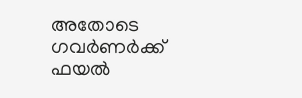അതോടെ ഗവർണർക്ക് ഫയൽ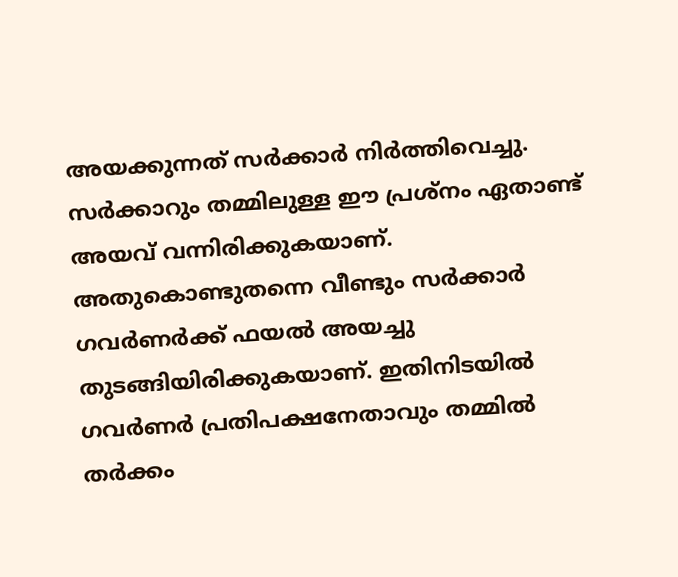അയക്കുന്നത് സർക്കാർ നിർത്തിവെച്ചു. സർക്കാറും തമ്മിലുള്ള ഈ പ്രശ്നം ഏതാണ്ട് അയവ് വന്നിരിക്കുകയാണ്. അതുകൊണ്ടുതന്നെ വീണ്ടും സർക്കാർ ഗവർണർക്ക് ഫയൽ അയച്ചു തുടങ്ങിയിരിക്കുകയാണ്. ഇതിനിടയിൽ ഗവർണർ പ്രതിപക്ഷനേതാവും തമ്മിൽ തർക്കം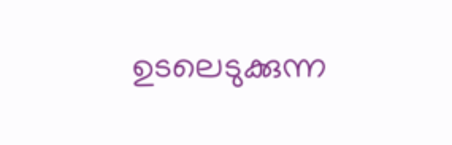ഉടലെടുക്കുന്ന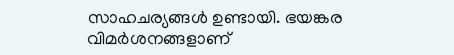സാഹചര്യങ്ങൾ ഉണ്ടായി. ഭയങ്കര വിമർശനങ്ങളാണ്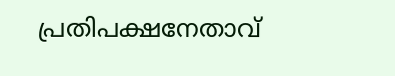പ്രതിപക്ഷനേതാവ്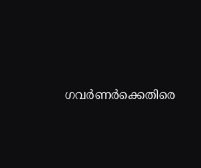ഗവർണർക്കെതിരെ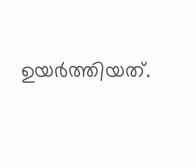ഉയർത്തിയത്.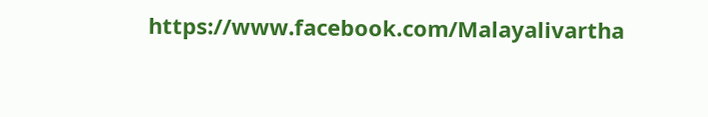https://www.facebook.com/Malayalivartha